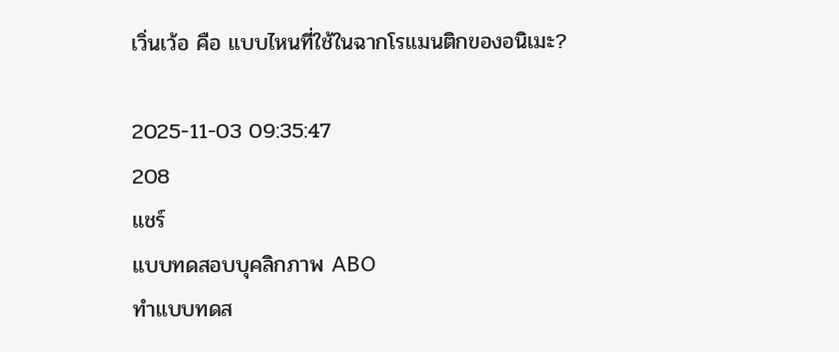เวิ่นเว้อ คือ แบบไหนที่ใช้ในฉากโรแมนติกของอนิเมะ?

2025-11-03 09:35:47
208
แชร์
แบบทดสอบบุคลิกภาพ ABO
ทำแบบทดส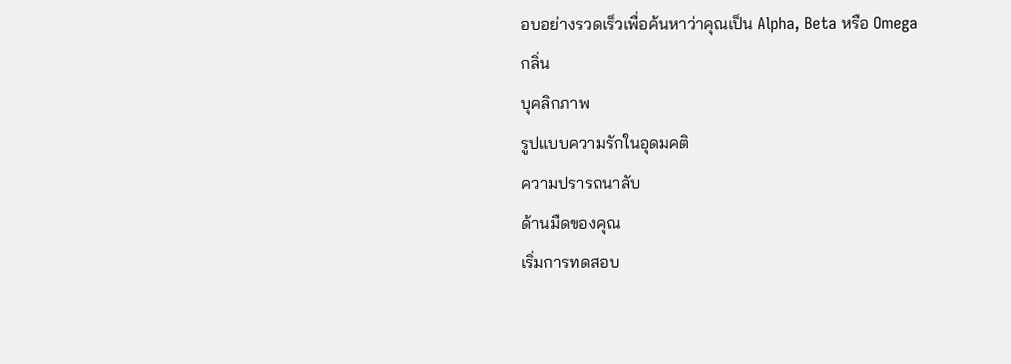อบอย่างรวดเร็วเพื่อค้นหาว่าคุณเป็น Alpha, Beta หรือ Omega
กลิ่น
บุคลิกภาพ
รูปแบบความรักในอุดมคติ
ความปรารถนาลับ
ด้านมืดของคุณ
เริ่มการทดสอบ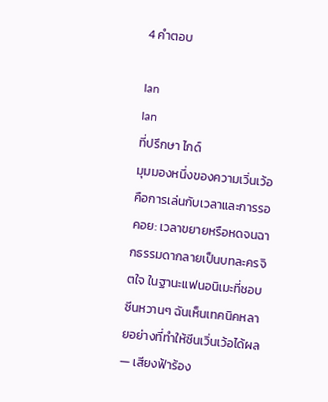4 คำตอบ

Ian
Ian
ที่ปรึกษา ไกด์
มุมมองหนึ่งของความเวิ่นเว้อคือการเล่นกับเวลาและการรอคอย: เวลาขยายหรือหดจนฉากธรรมดากลายเป็นบทละครจิตใจ ในฐานะแฟนอนิเมะที่ชอบซีนหวานๆ ฉันเห็นเทคนิคหลายอย่างที่ทำให้ซีนเวิ่นเว้อได้ผล — เสียงฟ้าร้อง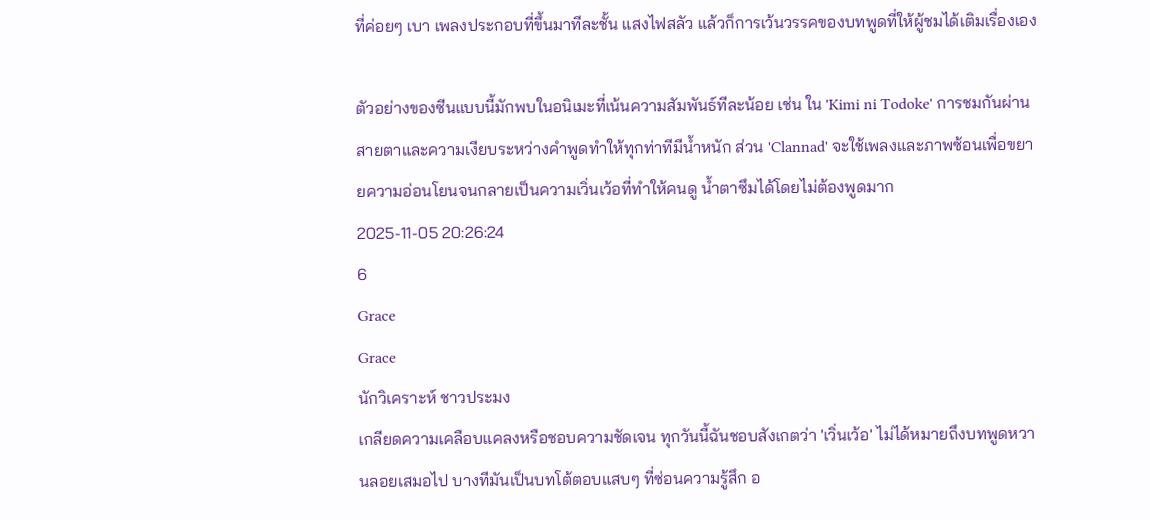ที่ค่อยๆ เบา เพลงประกอบที่ขึ้นมาทีละชั้น แสงไฟสลัว แล้วก็การเว้นวรรคของบทพูดที่ให้ผู้ชมได้เติมเรื่องเอง

ตัวอย่างของซีนแบบนี้มักพบในอนิเมะที่เน้นความสัมพันธ์ทีละน้อย เช่น ใน 'Kimi ni Todoke' การชมกันผ่านสายตาและความเงียบระหว่างคำพูดทำให้ทุกท่าทีมีน้ำหนัก ส่วน 'Clannad' จะใช้เพลงและภาพซ้อนเพื่อขยายความอ่อนโยนจนกลายเป็นความเวิ่นเว้อที่ทำให้คนดู น้ำตาซึมได้โดยไม่ต้องพูดมาก
2025-11-05 20:26:24
6
Grace
Grace
นักวิเคราะห์ ชาวประมง
เกลียดความเคลือบแคลงหรือชอบความชัดเจน ทุกวันนี้ฉันชอบสังเกตว่า 'เวิ่นเว้อ' ไม่ได้หมายถึงบทพูดหวานลอยเสมอไป บางทีมันเป็นบทโต้ตอบแสบๆ ที่ซ่อนความรู้สึก อ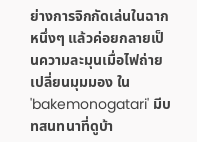ย่างการจิกกัดเล่นในฉากหนึ่งๆ แล้วค่อยกลายเป็นความละมุนเมื่อไฟถ่ายเปลี่ยนมุมมอง ใน 'bakemonogatari' มีบทสนทนาที่ดูบ้า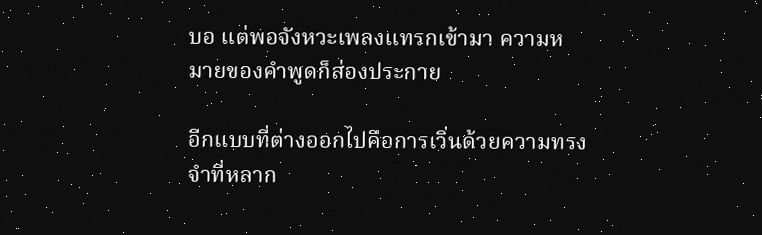บอ แต่พอจังหวะเพลงแทรกเข้ามา ความหมายของคำพูดก็ส่องประกาย

อีกแบบที่ต่างออกไปคือการเวิ่นด้วยความทรงจำที่หลาก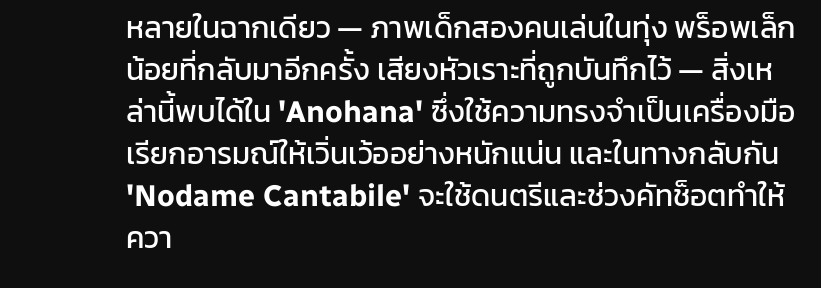หลายในฉากเดียว — ภาพเด็กสองคนเล่นในทุ่ง พร็อพเล็กน้อยที่กลับมาอีกครั้ง เสียงหัวเราะที่ถูกบันทึกไว้ — สิ่งเหล่านี้พบได้ใน 'Anohana' ซึ่งใช้ความทรงจำเป็นเครื่องมือเรียกอารมณ์ให้เวิ่นเว้ออย่างหนักแน่น และในทางกลับกัน 'Nodame Cantabile' จะใช้ดนตรีและช่วงคัทช็อตทำให้ควา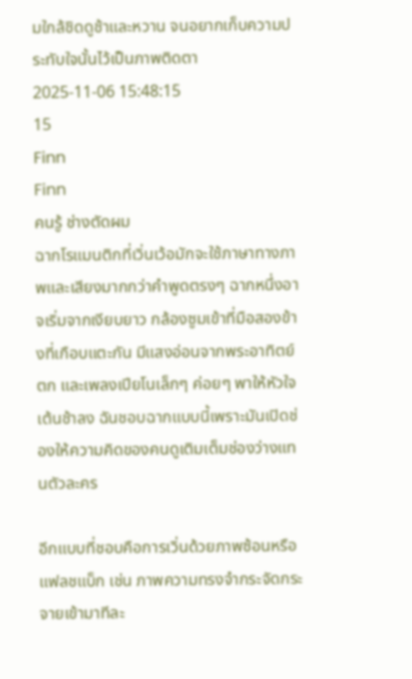มใกล้ชิดดูช้าและหวาน จนอยากเก็บความประทับใจนั้นไว้เป็นภาพติดตา
2025-11-06 15:48:15
15
Finn
Finn
คนรู้ ช่างตัดผม
ฉากโรแมนติกที่เวิ่นเว้อมักจะใช้ภาษาทางภาพและเสียงมากกว่าคำพูดตรงๆ ฉากหนึ่งอาจเริ่มจากเงียบยาว กล้องซูมเข้าที่มือสองข้างที่เกือบแตะกัน มีแสงอ่อนจากพระอาทิตย์ตก และเพลงเปียโนเล็กๆ ค่อยๆ พาให้หัวใจเต้นช้าลง ฉันชอบฉากแบบนี้เพราะมันเปิดช่องให้ความคิดของคนดูเติมเต็มช่องว่างแทนตัวละคร

อีกแบบที่ชอบคือการเวิ่นด้วยภาพซ้อนหรือแฟลชแบ็ก เช่น ภาพความทรงจำกระจัดกระจายเข้ามาทีละ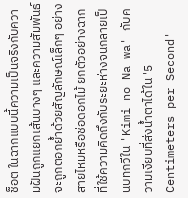ช็อต ในฉากแบบนี้ความเป็นจริงกับความฝันถูกแยกเส้นบางๆ และความสัมพันธ์จะถูกตอกย้ำด้วยสัญลักษณ์เล็กๆ อย่างสายไหมหรือช่อดอกไม้ ยกตัวอย่างฉากที่ใช้ความคิดถึงกับระยะห่างจนกลายเป็นบทกวีใน 'Kimi no Na wa' กับความเงียบที่ส่งน้ำตาได้ใน '5 Centimeters per Second'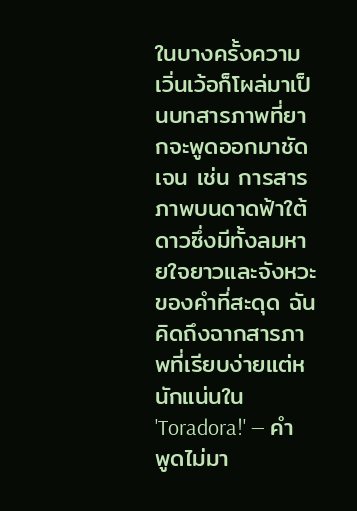ในบางครั้งความเวิ่นเว้อก็โผล่มาเป็นบทสารภาพที่ยากจะพูดออกมาชัดเจน เช่น การสารภาพบนดาดฟ้าใต้ดาวซึ่งมีทั้งลมหายใจยาวและจังหวะของคำที่สะดุด ฉันคิดถึงฉากสารภาพที่เรียบง่ายแต่หนักแน่นใน 'Toradora!' — คำพูดไม่มา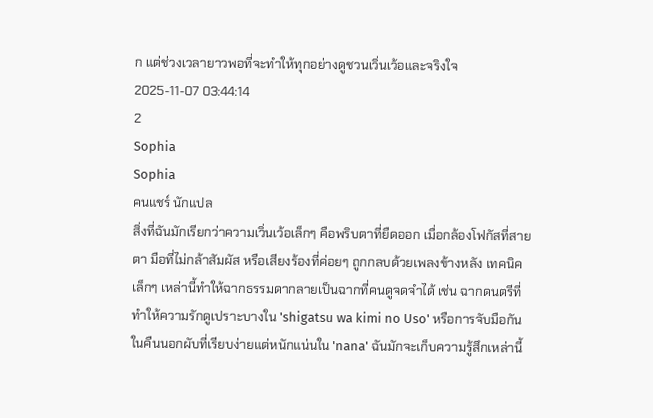ก แต่ช่วงเวลายาวพอที่จะทำให้ทุกอย่างดูชวนเวิ่นเว้อและจริงใจ
2025-11-07 03:44:14
2
Sophia
Sophia
คนแชร์ นักแปล
สิ่งที่ฉันมักเรียกว่าความเวิ่นเว้อเล็กๆ คือพริบตาที่ยืดออก เมื่อกล้องโฟกัสที่สายตา มือที่ไม่กล้าสัมผัส หรือเสียงร้องที่ค่อยๆ ถูกกลบด้วยเพลงข้างหลัง เทคนิคเล็กๆ เหล่านี้ทำให้ฉากธรรมดากลายเป็นฉากที่คนดูจดจำได้ เช่น ฉากดนตรีที่ทำให้ความรักดูเปราะบางใน 'shigatsu wa kimi no Uso' หรือการจับมือกันในคืนนอกผับที่เรียบง่ายแต่หนักแน่นใน 'nana' ฉันมักจะเก็บความรู้สึกเหล่านี้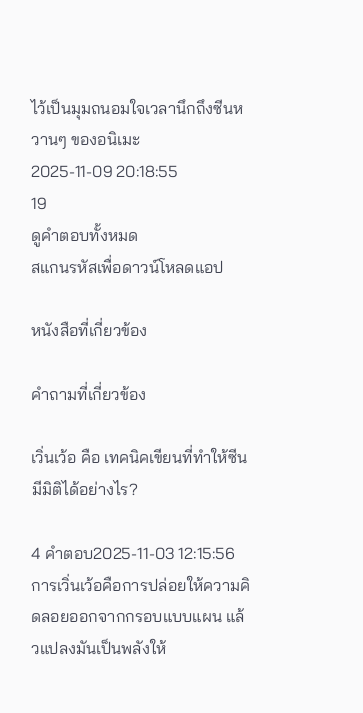ไว้เป็นมุมถนอมใจเวลานึกถึงซีนหวานๆ ของอนิเมะ
2025-11-09 20:18:55
19
ดูคำตอบทั้งหมด
สแกนรหัสเพื่อดาวน์โหลดแอป

หนังสือที่เกี่ยวข้อง

คำถามที่เกี่ยวข้อง

เวิ่นเว้อ คือ เทคนิคเขียนที่ทำให้ซีนมีมิติได้อย่างไร?

4 คำตอบ2025-11-03 12:15:56
การเวิ่นเว้อคือการปล่อยให้ความคิดลอยออกจากกรอบแบบแผน แล้วแปลงมันเป็นพลังให้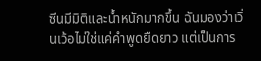ซีนมีมิติและน้ำหนักมากขึ้น ฉันมองว่าเวิ่นเว้อไม่ใช่แค่คำพูดยืดยาว แต่เป็นการ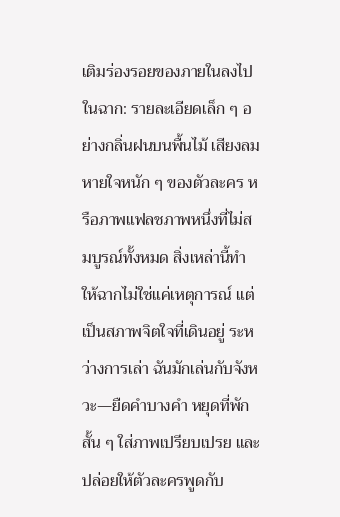เติมร่องรอยของภายในลงไปในฉาก: รายละเอียดเล็ก ๆ อย่างกลิ่นฝนบนพื้นไม้ เสียงลมหายใจหนัก ๆ ของตัวละคร หรือภาพแฟลชภาพหนึ่งที่ไม่สมบูรณ์ทั้งหมด สิ่งเหล่านี้ทำให้ฉากไม่ใช่แค่เหตุการณ์ แต่เป็นสภาพจิตใจที่เดินอยู่ ระหว่างการเล่า ฉันมักเล่นกับจังหวะ—ยืดคำบางคำ หยุดที่พักสั้น ๆ ใส่ภาพเปรียบเปรย และปล่อยให้ตัวละครพูดกับ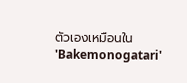ตัวเองเหมือนใน 'Bakemonogatari'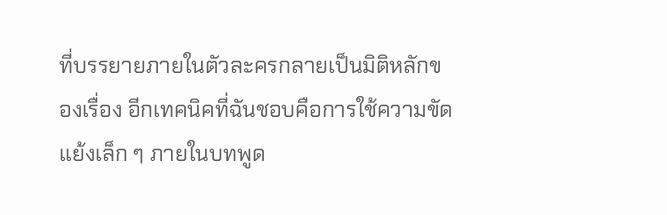ที่บรรยายภายในตัวละครกลายเป็นมิติหลักของเรื่อง อีกเทคนิคที่ฉันชอบคือการใช้ความขัดแย้งเล็ก ๆ ภายในบทพูด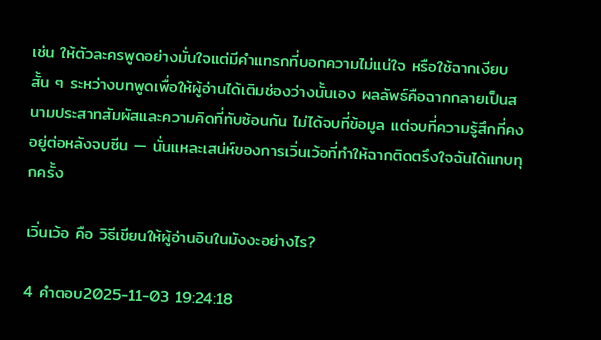เช่น ให้ตัวละครพูดอย่างมั่นใจแต่มีคำแทรกที่บอกความไม่แน่ใจ หรือใช้ฉากเงียบสั้น ๆ ระหว่างบทพูดเพื่อให้ผู้อ่านได้เติมช่องว่างนั้นเอง ผลลัพธ์คือฉากกลายเป็นสนามประสาทสัมผัสและความคิดที่ทับซ้อนกัน ไม่ได้จบที่ข้อมูล แต่จบที่ความรู้สึกที่คงอยู่ต่อหลังจบซีน — นั่นแหละเสน่ห์ของการเวิ่นเว้อที่ทำให้ฉากติดตรึงใจฉันได้แทบทุกครั้ง

เวิ่นเว้อ คือ วิธีเขียนให้ผู้อ่านอินในมังงะอย่างไร?

4 คำตอบ2025-11-03 19:24:18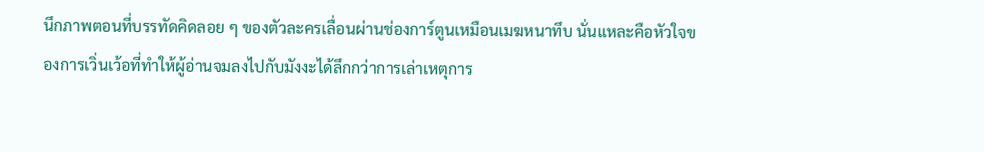นึกภาพตอนที่บรรทัดคิดลอย ๆ ของตัวละครเลื่อนผ่านช่องการ์ตูนเหมือนเมฆหนาทึบ นั่นแหละคือหัวใจของการเวิ่นเว้อที่ทำให้ผู้อ่านจมลงไปกับมังงะได้ลึกกว่าการเล่าเหตุการ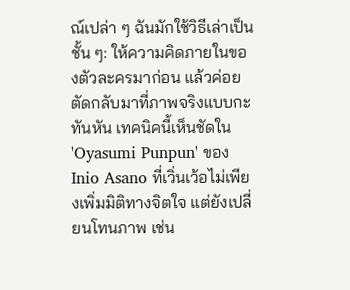ณ์เปล่า ๆ ฉันมักใช้วิธีเล่าเป็นชั้น ๆ: ให้ความคิดภายในของตัวละครมาก่อน แล้วค่อยตัดกลับมาที่ภาพจริงแบบกะทันหัน เทคนิคนี้เห็นชัดใน 'Oyasumi Punpun' ของ Inio Asano ที่เวิ่นเว้อไม่เพียงเพิ่มมิติทางจิตใจ แต่ยังเปลี่ยนโทนภาพ เช่น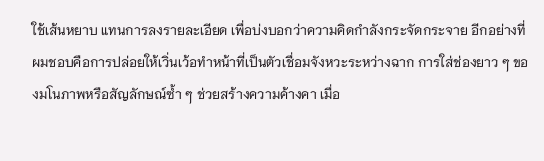ใช้เส้นหยาบ แทนการลงรายละเอียด เพื่อบ่งบอกว่าความคิดกำลังกระจัดกระจาย อีกอย่างที่ผมชอบคือการปล่อยให้เวิ่นเว้อทำหน้าที่เป็นตัวเชื่อมจังหวะระหว่างฉาก การใส่ช่องยาว ๆ ของมโนภาพหรือสัญลักษณ์ซ้ำ ๆ ช่วยสร้างความค้างคา เมื่อ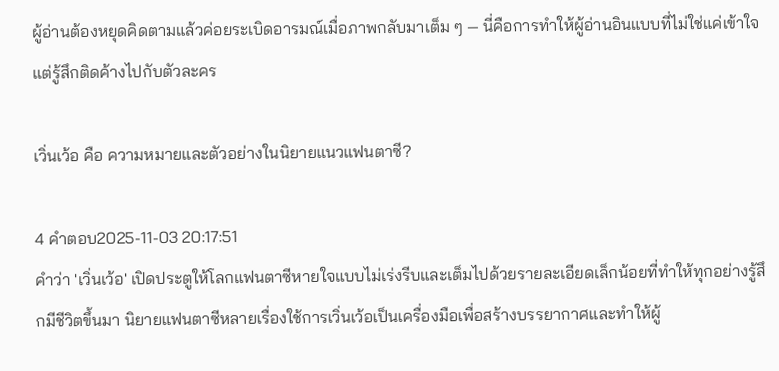ผู้อ่านต้องหยุดคิดตามแล้วค่อยระเบิดอารมณ์เมื่อภาพกลับมาเต็ม ๆ — นี่คือการทำให้ผู้อ่านอินแบบที่ไม่ใช่แค่เข้าใจ แต่รู้สึกติดค้างไปกับตัวละคร

เวิ่นเว้อ คือ ความหมายและตัวอย่างในนิยายแนวแฟนตาซี?

4 คำตอบ2025-11-03 20:17:51
คำว่า 'เวิ่นเว้อ' เปิดประตูให้โลกแฟนตาซีหายใจแบบไม่เร่งรีบและเต็มไปด้วยรายละเอียดเล็กน้อยที่ทำให้ทุกอย่างรู้สึกมีชีวิตขึ้นมา นิยายแฟนตาซีหลายเรื่องใช้การเวิ่นเว้อเป็นเครื่องมือเพื่อสร้างบรรยากาศและทำให้ผู้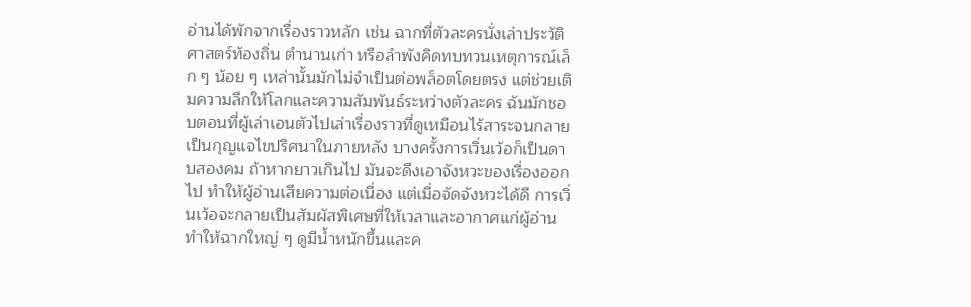อ่านได้พักจากเรื่องราวหลัก เช่น ฉากที่ตัวละครนั่งเล่าประวัติศาสตร์ท้องถิ่น ตำนานเก่า หรือลำพังคิดทบทวนเหตุการณ์เล็ก ๆ น้อย ๆ เหล่านั้นมักไม่จำเป็นต่อพล็อตโดยตรง แต่ช่วยเติมความลึกให้โลกและความสัมพันธ์ระหว่างตัวละคร ฉันมักชอบตอนที่ผู้เล่าเอนตัวไปเล่าเรื่องราวที่ดูเหมือนไร้สาระจนกลายเป็นกุญแจไขปริศนาในภายหลัง บางครั้งการเวิ่นเว้อก็เป็นดาบสองคม ถ้าหากยาวเกินไป มันจะดึงเอาจังหวะของเรื่องออกไป ทำให้ผู้อ่านเสียความต่อเนื่อง แต่เมื่อจัดจังหวะได้ดี การเวิ่นเว้อจะกลายเป็นสัมผัสพิเศษที่ให้เวลาและอากาศแก่ผู้อ่าน ทำให้ฉากใหญ่ ๆ ดูมีน้ำหนักขึ้นและค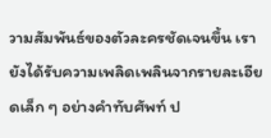วามสัมพันธ์ของตัวละครชัดเจนขึ้น เรายังได้รับความเพลิดเพลินจากรายละเอียดเล็ก ๆ อย่างคำทับศัพท์ ป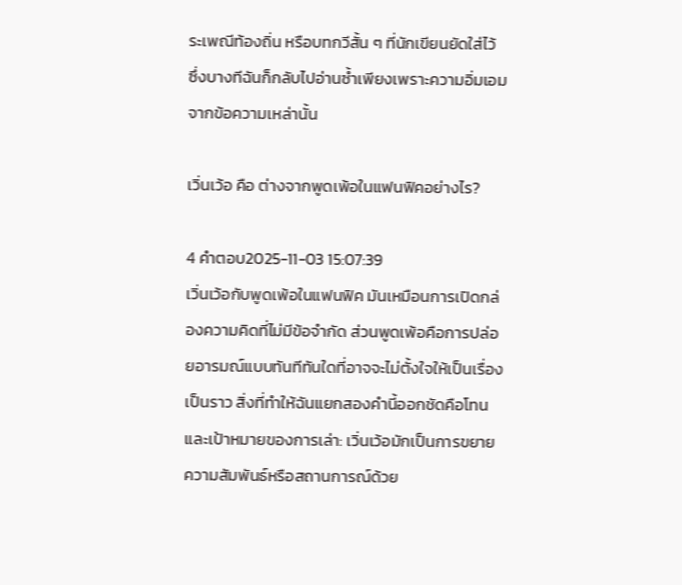ระเพณีท้องถิ่น หรือบทกวีสั้น ๆ ที่นักเขียนยัดใส่ไว้ ซึ่งบางทีฉันก็กลับไปอ่านซ้ำเพียงเพราะความอิ่มเอมจากข้อความเหล่านั้น

เวิ่นเว้อ คือ ต่างจากพูดเพ้อในแฟนฟิคอย่างไร?

4 คำตอบ2025-11-03 15:07:39
เวิ่นเว้อกับพูดเพ้อในแฟนฟิค มันเหมือนการเปิดกล่องความคิดที่ไม่มีข้อจำกัด ส่วนพูดเพ้อคือการปล่อยอารมณ์แบบทันทีทันใดที่อาจจะไม่ตั้งใจให้เป็นเรื่องเป็นราว สิ่งที่ทำให้ฉันแยกสองคำนี้ออกชัดคือโทนและเป้าหมายของการเล่า: เวิ่นเว้อมักเป็นการขยายความสัมพันธ์หรือสถานการณ์ด้วย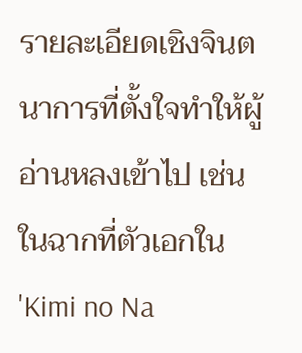รายละเอียดเชิงจินตนาการที่ตั้งใจทำให้ผู้อ่านหลงเข้าไป เช่น ในฉากที่ตัวเอกใน 'Kimi no Na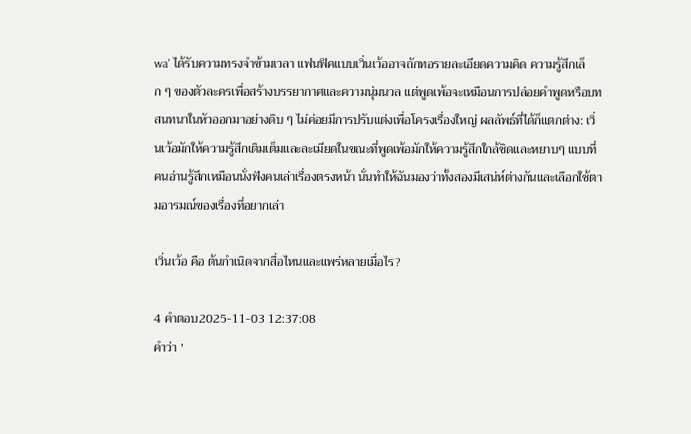wa' ได้รับความทรงจำข้ามเวลา แฟนฟิคแบบเวิ่นเว้ออาจถักทอรายละเอียดความคิด ความรู้สึกเล็ก ๆ ของตัวละครเพื่อสร้างบรรยากาศและความนุ่มนวล แต่พูดเพ้อจะเหมือนการปล่อยคำพูดหรือบทสนทนาในหัวออกมาอย่างดิบ ๆ ไม่ค่อยมีการปรับแต่งเพื่อโครงเรื่องใหญ่ ผลลัพธ์ที่ได้ก็แตกต่าง: เวิ่นเว้อมักให้ความรู้สึกเติมเต็มและละเมียดในขณะที่พูดเพ้อมักให้ความรู้สึกใกล้ชิดและหยาบๆ แบบที่คนอ่านรู้สึกเหมือนนั่งฟังคนเล่าเรื่องตรงหน้า นั่นทำให้ฉันมองว่าทั้งสองมีเสน่ห์ต่างกันและเลือกใช้ตามอารมณ์ของเรื่องที่อยากเล่า

เวิ่นเว้อ คือ ต้นกำเนิดจากสื่อไหนและแพร่หลายเมื่อไร?

4 คำตอบ2025-11-03 12:37:08
คำว่า '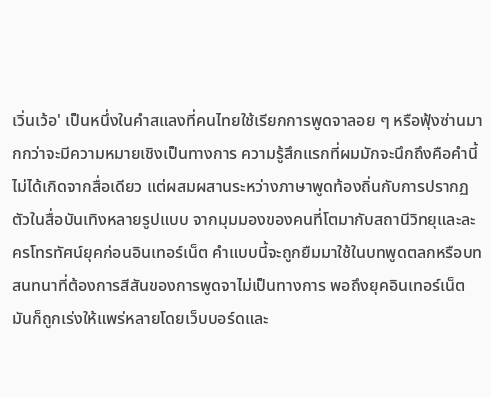เวิ่นเว้อ' เป็นหนึ่งในคำสแลงที่คนไทยใช้เรียกการพูดจาลอย ๆ หรือฟุ้งซ่านมากกว่าจะมีความหมายเชิงเป็นทางการ ความรู้สึกแรกที่ผมมักจะนึกถึงคือคำนี้ไม่ได้เกิดจากสื่อเดียว แต่ผสมผสานระหว่างภาษาพูดท้องถิ่นกับการปรากฏตัวในสื่อบันเทิงหลายรูปแบบ จากมุมมองของคนที่โตมากับสถานีวิทยุและละครโทรทัศน์ยุคก่อนอินเทอร์เน็ต คำแบบนี้จะถูกยืมมาใช้ในบทพูดตลกหรือบทสนทนาที่ต้องการสีสันของการพูดจาไม่เป็นทางการ พอถึงยุคอินเทอร์เน็ต มันก็ถูกเร่งให้แพร่หลายโดยเว็บบอร์ดและ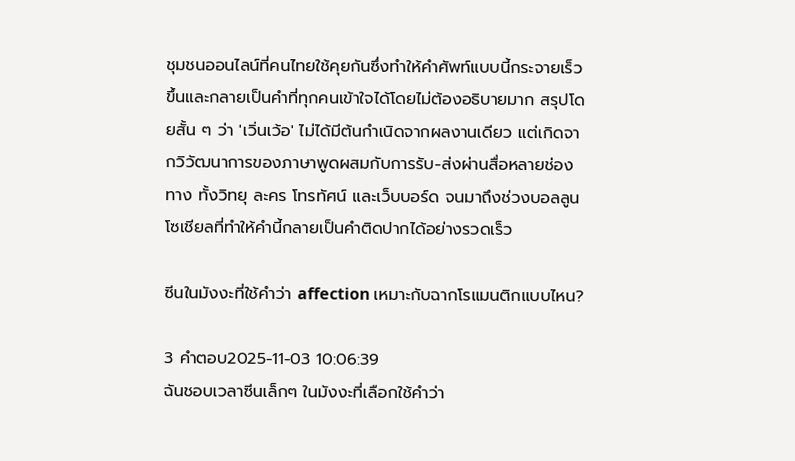ชุมชนออนไลน์ที่คนไทยใช้คุยกันซึ่งทำให้คำศัพท์แบบนี้กระจายเร็วขึ้นและกลายเป็นคำที่ทุกคนเข้าใจได้โดยไม่ต้องอธิบายมาก สรุปโดยสั้น ๆ ว่า 'เวิ่นเว้อ' ไม่ได้มีต้นกำเนิดจากผลงานเดียว แต่เกิดจากวิวัฒนาการของภาษาพูดผสมกับการรับ-ส่งผ่านสื่อหลายช่องทาง ทั้งวิทยุ ละคร โทรทัศน์ และเว็บบอร์ด จนมาถึงช่วงบอลลูนโซเชียลที่ทำให้คำนี้กลายเป็นคำติดปากได้อย่างรวดเร็ว

ซีนในมังงะที่ใช้คำว่า affection เหมาะกับฉากโรแมนติกแบบไหน?

3 คำตอบ2025-11-03 10:06:39
ฉันชอบเวลาซีนเล็กๆ ในมังงะที่เลือกใช้คำว่า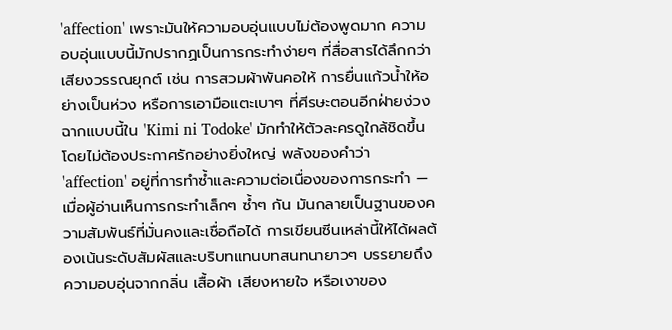'affection' เพราะมันให้ความอบอุ่นแบบไม่ต้องพูดมาก ความอบอุ่นแบบนี้มักปรากฏเป็นการกระทำง่ายๆ ที่สื่อสารได้ลึกกว่าเสียงวรรณยุกต์ เช่น การสวมผ้าพันคอให้ การยื่นแก้วน้ำให้อย่างเป็นห่วง หรือการเอามือแตะเบาๆ ที่ศีรษะตอนอีกฝ่ายง่วง ฉากแบบนี้ใน 'Kimi ni Todoke' มักทำให้ตัวละครดูใกล้ชิดขึ้นโดยไม่ต้องประกาศรักอย่างยิ่งใหญ่ พลังของคำว่า 'affection' อยู่ที่การทำซ้ำและความต่อเนื่องของการกระทำ — เมื่อผู้อ่านเห็นการกระทำเล็กๆ ซ้ำๆ กัน มันกลายเป็นฐานของความสัมพันธ์ที่มั่นคงและเชื่อถือได้ การเขียนซีนเหล่านี้ให้ได้ผลต้องเน้นระดับสัมผัสและบริบทแทนบทสนทนายาวๆ บรรยายถึงความอบอุ่นจากกลิ่น เสื้อผ้า เสียงหายใจ หรือเงาของ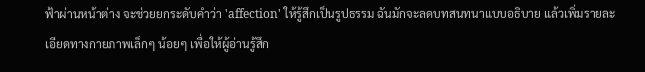ฟ้าผ่านหน้าต่าง จะช่วยยกระดับคำว่า 'affection' ให้รู้สึกเป็นรูปธรรม ฉันมักจะลดบทสนทนาแบบอธิบาย แล้วเพิ่มรายละเอียดทางกายภาพเล็กๆ น้อยๆ เพื่อให้ผู้อ่านรู้สึก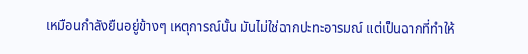เหมือนกำลังยืนอยู่ข้างๆ เหตุการณ์นั้น มันไม่ใช่ฉากปะทะอารมณ์ แต่เป็นฉากที่ทำให้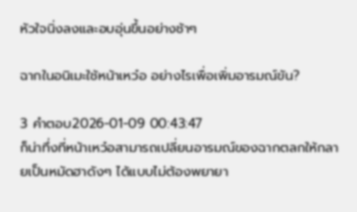หัวใจนิ่งลงและอบอุ่นขึ้นอย่างช้าๆ

ฉากในอนิเมะใช้หน้าเหว๋อ อย่างไรเพื่อเพิ่มอารมณ์ขัน?

3 คำตอบ2026-01-09 00:43:47
ก็น่าทึ่งที่หน้าเหว๋อสามารถเปลี่ยนอารมณ์ของฉากตลกให้กลายเป็นหมัดฮาดังๆ ได้แบบไม่ต้องพยายา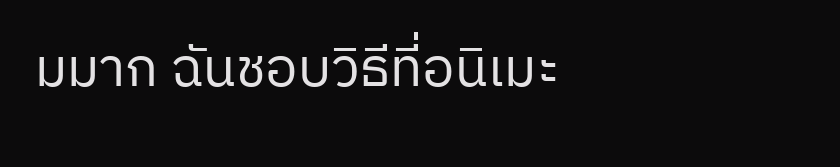มมาก ฉันชอบวิธีที่อนิเมะ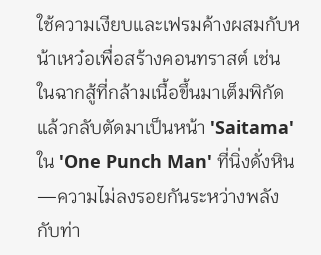ใช้ความเงียบและเฟรมค้างผสมกับหน้าเหว๋อเพื่อสร้างคอนทราสต์ เช่น ในฉากสู้ที่กล้ามเนื้อขึ้นมาเต็มพิกัดแล้วกลับตัดมาเป็นหน้า 'Saitama' ใน 'One Punch Man' ที่นิ่งดั่งหิน—ความไม่ลงรอยกันระหว่างพลังกับท่า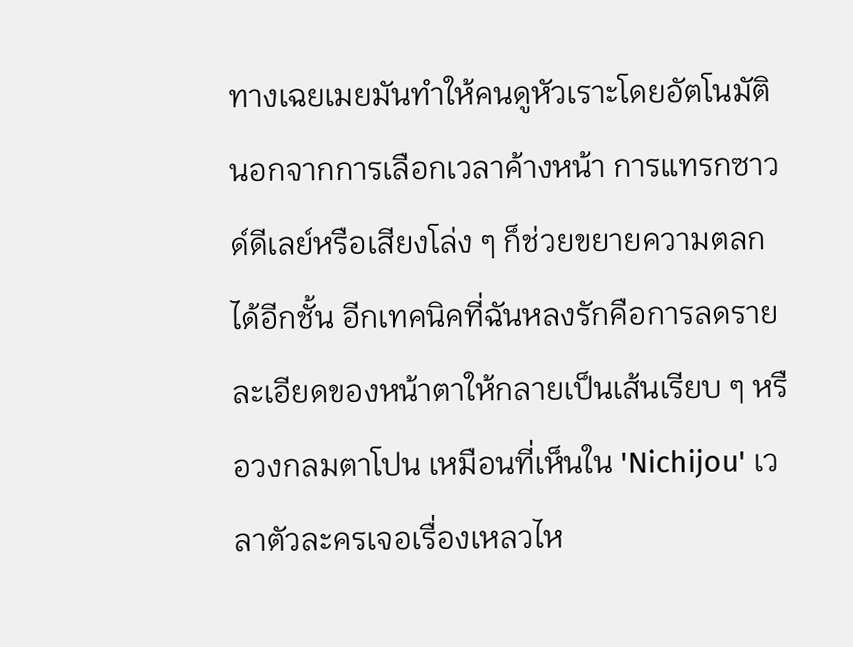ทางเฉยเมยมันทำให้คนดูหัวเราะโดยอัตโนมัติ นอกจากการเลือกเวลาค้างหน้า การแทรกซาวด์ดีเลย์หรือเสียงโล่ง ๆ ก็ช่วยขยายความตลกได้อีกชั้น อีกเทคนิคที่ฉันหลงรักคือการลดรายละเอียดของหน้าตาให้กลายเป็นเส้นเรียบ ๆ หรือวงกลมตาโปน เหมือนที่เห็นใน 'Nichijou' เวลาตัวละครเจอเรื่องเหลวไห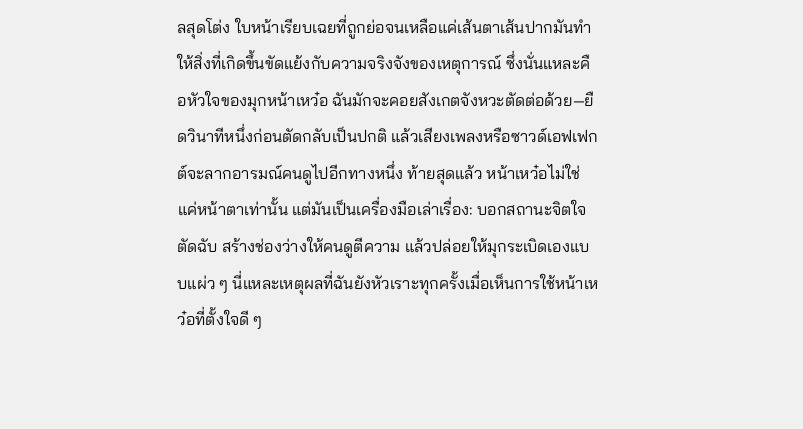ลสุดโต่ง ใบหน้าเรียบเฉยที่ถูกย่อจนเหลือแค่เส้นตาเส้นปากมันทำให้สิ่งที่เกิดขึ้นขัดแย้งกับความจริงจังของเหตุการณ์ ซึ่งนั่นแหละคือหัวใจของมุกหน้าเหว๋อ ฉันมักจะคอยสังเกตจังหวะตัดต่อด้วย—ยืดวินาทีหนึ่งก่อนตัดกลับเป็นปกติ แล้วเสียงเพลงหรือซาวด์เอฟเฟกต์จะลากอารมณ์คนดูไปอีกทางหนึ่ง ท้ายสุดแล้ว หน้าเหว๋อไม่ใช่แค่หน้าตาเท่านั้น แต่มันเป็นเครื่องมือเล่าเรื่อง: บอกสถานะจิตใจตัดฉับ สร้างช่องว่างให้คนดูตีความ แล้วปล่อยให้มุกระเบิดเองแบบแผ่ว ๆ นี่แหละเหตุผลที่ฉันยังหัวเราะทุกครั้งเมื่อเห็นการใช้หน้าเหว๋อที่ตั้งใจดี ๆ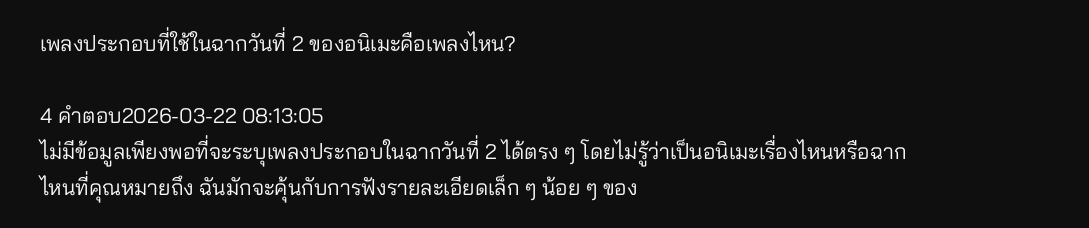เพลงประกอบที่ใช้ในฉากวันที่ 2 ของอนิเมะคือเพลงไหน?

4 คำตอบ2026-03-22 08:13:05
ไม่มีข้อมูลเพียงพอที่จะระบุเพลงประกอบในฉากวันที่ 2 ได้ตรง ๆ โดยไม่รู้ว่าเป็นอนิเมะเรื่องไหนหรือฉากไหนที่คุณหมายถึง ฉันมักจะคุ้นกับการฟังรายละเอียดเล็ก ๆ น้อย ๆ ของ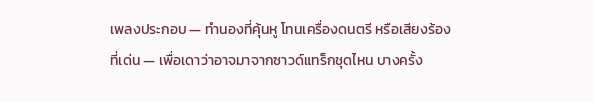เพลงประกอบ — ทำนองที่คุ้นหู โทนเครื่องดนตรี หรือเสียงร้องที่เด่น — เพื่อเดาว่าอาจมาจากซาวด์แทร็กชุดไหน บางครั้ง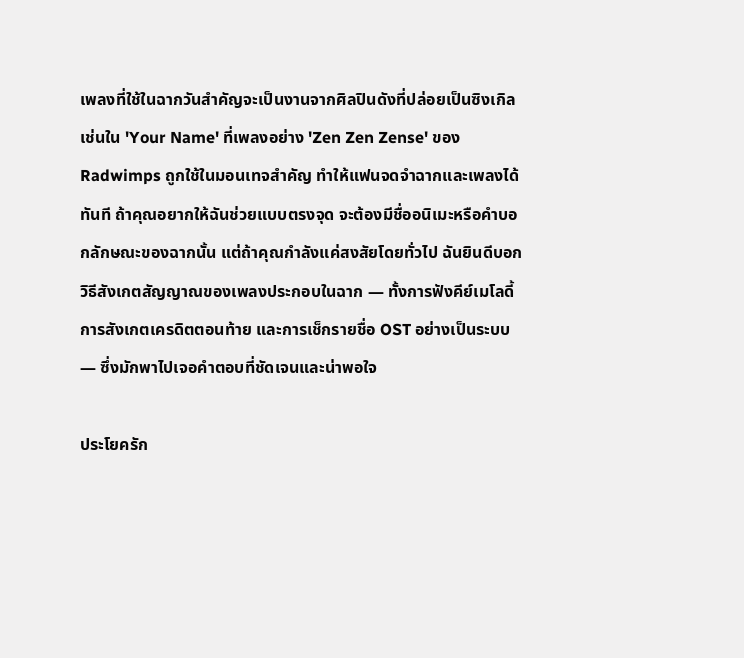เพลงที่ใช้ในฉากวันสำคัญจะเป็นงานจากศิลปินดังที่ปล่อยเป็นซิงเกิล เช่นใน 'Your Name' ที่เพลงอย่าง 'Zen Zen Zense' ของ Radwimps ถูกใช้ในมอนเทจสำคัญ ทำให้แฟนจดจำฉากและเพลงได้ทันที ถ้าคุณอยากให้ฉันช่วยแบบตรงจุด จะต้องมีชื่ออนิเมะหรือคำบอกลักษณะของฉากนั้น แต่ถ้าคุณกำลังแค่สงสัยโดยทั่วไป ฉันยินดีบอกวิธีสังเกตสัญญาณของเพลงประกอบในฉาก — ทั้งการฟังคีย์เมโลดี้ การสังเกตเครดิตตอนท้าย และการเช็กรายชื่อ OST อย่างเป็นระบบ — ซึ่งมักพาไปเจอคำตอบที่ชัดเจนและน่าพอใจ

ประโยครัก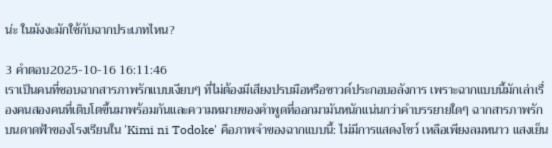น่ะ ในมังงะมักใช้กับฉากประเภทไหน?

3 คำตอบ2025-10-16 16:11:46
เราเป็นคนที่ชอบฉากสารภาพรักแบบเงียบๆ ที่ไม่ต้องมีเสียงปรบมือหรือซาวด์ประกอบอลังการ เพราะฉากแบบนี้มักเล่าเรื่องคนสองคนที่เติบโตขึ้นมาพร้อมกันและความหมายของคำพูดที่ออกมามันหนักแน่นกว่าคำบรรยายใดๆ ฉากสารภาพรักบนดาดฟ้าของโรงเรียนใน 'Kimi ni Todoke' คือภาพจำของฉากแบบนี้: ไม่มีการแสดงโชว์ เหลือเพียงลมหนาว แสงเย็น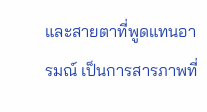และสายตาที่พูดแทนอารมณ์ เป็นการสารภาพที่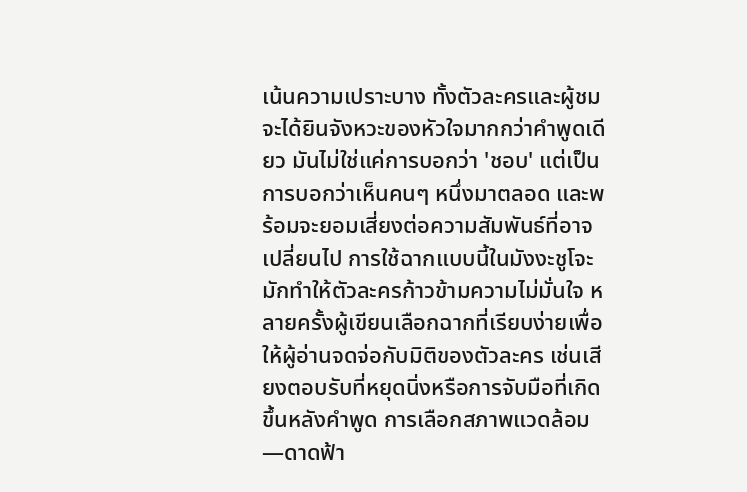เน้นความเปราะบาง ทั้งตัวละครและผู้ชมจะได้ยินจังหวะของหัวใจมากกว่าคำพูดเดียว มันไม่ใช่แค่การบอกว่า 'ชอบ' แต่เป็นการบอกว่าเห็นคนๆ หนึ่งมาตลอด และพร้อมจะยอมเสี่ยงต่อความสัมพันธ์ที่อาจเปลี่ยนไป การใช้ฉากแบบนี้ในมังงะชูโจะมักทำให้ตัวละครก้าวข้ามความไม่มั่นใจ หลายครั้งผู้เขียนเลือกฉากที่เรียบง่ายเพื่อให้ผู้อ่านจดจ่อกับมิติของตัวละคร เช่นเสียงตอบรับที่หยุดนิ่งหรือการจับมือที่เกิดขึ้นหลังคำพูด การเลือกสภาพแวดล้อม—ดาดฟ้า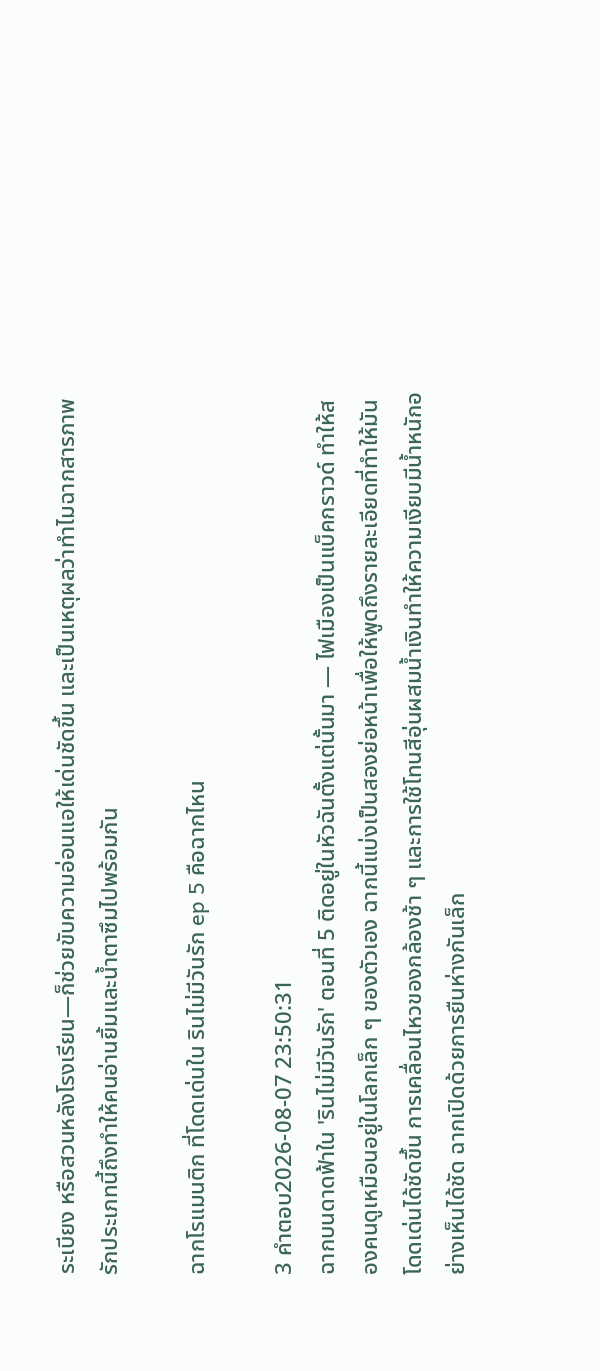ระเบียง หรือสวนหลังโรงเรียน—ก็ช่วยขับความอ่อนแอให้เด่นชัดขึ้น และเป็นเหตุผลว่าทำไมฉากสารภาพรักประเภทนี้ถึงทำให้คนอ่านยิ้มและน้ำตาซึมไปพร้อมกัน

ฉากโรแมนติก ที่โดดเด่นใน รินไม่มีวันรัก ep 5 คือฉากไหน

3 คำตอบ2026-08-07 23:50:31
ฉากบนดาดฟ้าใน 'รินไม่มีวันรัก' ตอนที่ 5 ติดอยู่ในหัวฉันตั้งแต่นั้นมา — ไฟเมืองเป็นแบ็คกราวด์ ทำให้สองคนดูเหมือนอยู่ในโลกเล็ก ๆ ของตัวเอง ฉากนี้แบ่งเป็นสองย่อหน้าเพื่อให้พูดถึงรายละเอียดที่ทำให้มันโดดเด่นได้ชัดขึ้น การเคลื่อนไหวของกล้องช้า ๆ และการใช้โทนสีอุ่นผสมน้ำเงินทำให้ความเงียบมีน้ำหนักอย่างเห็นได้ชัด ฉากเปิดด้วยการยืนห่างกันเล็ก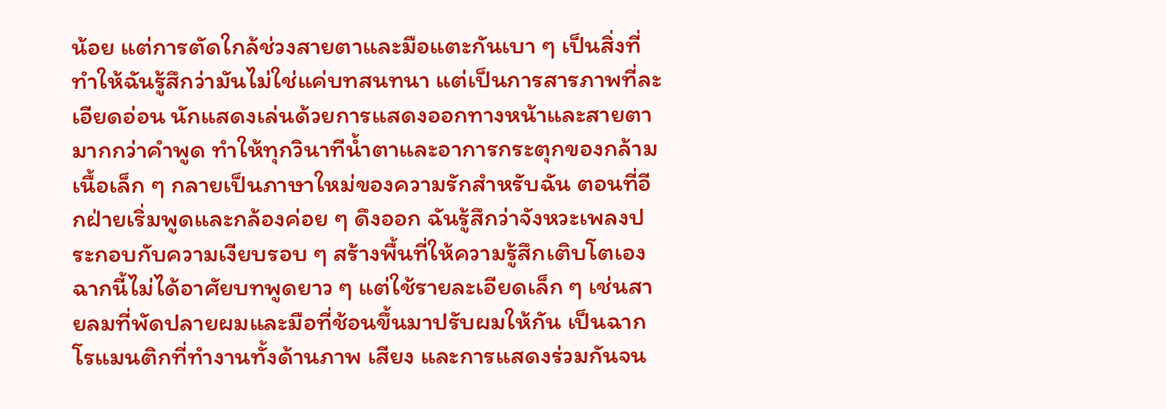น้อย แต่การตัดใกล้ช่วงสายตาและมือแตะกันเบา ๆ เป็นสิ่งที่ทำให้ฉันรู้สึกว่ามันไม่ใช่แค่บทสนทนา แต่เป็นการสารภาพที่ละเอียดอ่อน นักแสดงเล่นด้วยการแสดงออกทางหน้าและสายตามากกว่าคำพูด ทำให้ทุกวินาทีน้ำตาและอาการกระตุกของกล้ามเนื้อเล็ก ๆ กลายเป็นภาษาใหม่ของความรักสำหรับฉัน ตอนที่อีกฝ่ายเริ่มพูดและกล้องค่อย ๆ ดึงออก ฉันรู้สึกว่าจังหวะเพลงประกอบกับความเงียบรอบ ๆ สร้างพื้นที่ให้ความรู้สึกเติบโตเอง ฉากนี้ไม่ได้อาศัยบทพูดยาว ๆ แต่ใช้รายละเอียดเล็ก ๆ เช่นสายลมที่พัดปลายผมและมือที่ช้อนขึ้นมาปรับผมให้กัน เป็นฉากโรแมนติกที่ทำงานทั้งด้านภาพ เสียง และการแสดงร่วมกันจน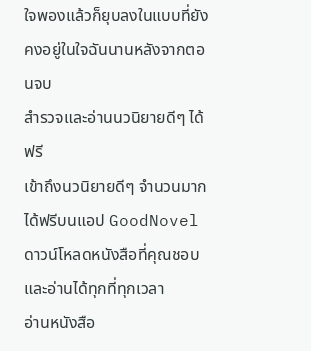ใจพองแล้วก็ยุบลงในแบบที่ยังคงอยู่ในใจฉันนานหลังจากตอนจบ
สำรวจและอ่านนวนิยายดีๆ ได้ฟรี
เข้าถึงนวนิยายดีๆ จำนวนมากได้ฟรีบนแอป GoodNovel ดาวน์โหลดหนังสือที่คุณชอบและอ่านได้ทุกที่ทุกเวลา
อ่านหนังสือ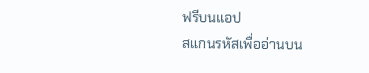ฟรีบนแอป
สแกนรหัสเพื่ออ่านบน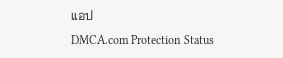แอป
DMCA.com Protection Status